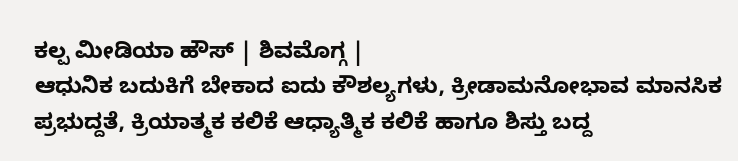ಕಲ್ಪ ಮೀಡಿಯಾ ಹೌಸ್ | ಶಿವಮೊಗ್ಗ |
ಆಧುನಿಕ ಬದುಕಿಗೆ ಬೇಕಾದ ಐದು ಕೌಶಲ್ಯಗಳು, ಕ್ರೀಡಾಮನೋಭಾವ ಮಾನಸಿಕ ಪ್ರಭುದ್ದತೆ, ಕ್ರಿಯಾತ್ಮಕ ಕಲಿಕೆ ಆಧ್ಯಾತ್ಮಿಕ ಕಲಿಕೆ ಹಾಗೂ ಶಿಸ್ತು ಬದ್ದ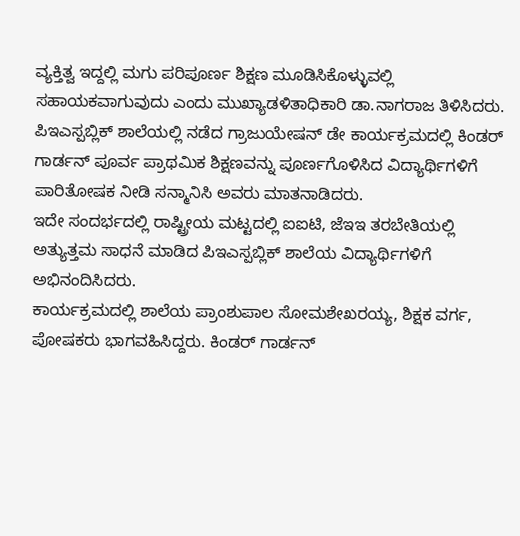ವ್ಯಕ್ತಿತ್ವ ಇದ್ದಲ್ಲಿ ಮಗು ಪರಿಪೂರ್ಣ ಶಿಕ್ಷಣ ಮೂಡಿಸಿಕೊಳ್ಳುವಲ್ಲಿ ಸಹಾಯಕವಾಗುವುದು ಎಂದು ಮುಖ್ಯಾಡಳಿತಾಧಿಕಾರಿ ಡಾ.ನಾಗರಾಜ ತಿಳಿಸಿದರು.
ಪಿಇಎಸ್ಪಬ್ಲಿಕ್ ಶಾಲೆಯಲ್ಲಿ ನಡೆದ ಗ್ರಾಜುಯೇಷನ್ ಡೇ ಕಾರ್ಯಕ್ರಮದಲ್ಲಿ ಕಿಂಡರ್ ಗಾರ್ಡನ್ ಪೂರ್ವ ಪ್ರಾಥಮಿಕ ಶಿಕ್ಷಣವನ್ನು ಪೂರ್ಣಗೊಳಿಸಿದ ವಿದ್ಯಾರ್ಥಿಗಳಿಗೆ ಪಾರಿತೋಷಕ ನೀಡಿ ಸನ್ಮಾನಿಸಿ ಅವರು ಮಾತನಾಡಿದರು.
ಇದೇ ಸಂದರ್ಭದಲ್ಲಿ ರಾಷ್ಟ್ರೀಯ ಮಟ್ಟದಲ್ಲಿ ಐಐಟಿ, ಜೆಇಇ ತರಬೇತಿಯಲ್ಲಿ ಅತ್ಯುತ್ತಮ ಸಾಧನೆ ಮಾಡಿದ ಪಿಇಎಸ್ಪಬ್ಲಿಕ್ ಶಾಲೆಯ ವಿದ್ಯಾರ್ಥಿಗಳಿಗೆ ಅಭಿನಂದಿಸಿದರು.
ಕಾರ್ಯಕ್ರಮದಲ್ಲಿ ಶಾಲೆಯ ಪ್ರಾಂಶುಪಾಲ ಸೋಮಶೇಖರಯ್ಯ, ಶಿಕ್ಷಕ ವರ್ಗ, ಪೋಷಕರು ಭಾಗವಹಿಸಿದ್ದರು. ಕಿಂಡರ್ ಗಾರ್ಡನ್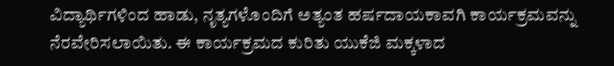ವಿದ್ಯಾರ್ಥಿಗಳಿಂದ ಹಾಡು, ನೃತ್ಯಗಳೊಂದಿಗೆ ಅತ್ಯಂತ ಹರ್ಷದಾಯಕಾವಗಿ ಕಾರ್ಯಕ್ರಮವನ್ನು ನೆರವೇರಿಸಲಾಯಿತು. ಈ ಕಾರ್ಯಕ್ರಮದ ಕುರಿತು ಯುಕೆಜಿ ಮಕ್ಕಳಾದ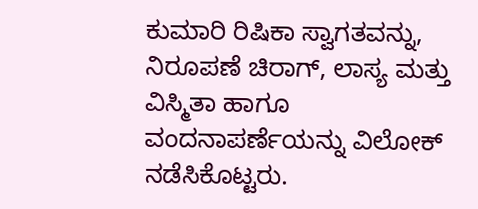ಕುಮಾರಿ ರಿಷಿಕಾ ಸ್ವಾಗತವನ್ನು, ನಿರೂಪಣೆ ಚಿರಾಗ್, ಲಾಸ್ಯ ಮತ್ತು ವಿಸ್ಮಿತಾ ಹಾಗೂ ವಂದನಾಪರ್ಣೆಯನ್ನು ವಿಲೋಕ್ ನಡೆಸಿಕೊಟ್ಟರು.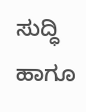ಸುದ್ಧಿ ಹಾಗೂ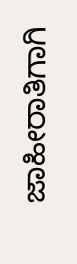ಜಾಹೀರಾತಿಗಾಗಿ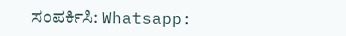ಸಂಪರ್ಕಿಸಿ: Whatsapp: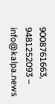9008761663, 9481252093 – info@kalpa.news